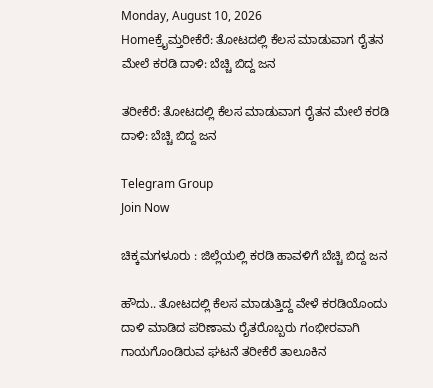Monday, August 10, 2026
Homeಕ್ರೈಮ್ತರೀಕೆರೆ: ತೋಟದಲ್ಲಿ ಕೆಲಸ ಮಾಡುವಾಗ ರೈತನ ಮೇಲೆ ಕರಡಿ ದಾಳಿ: ಬೆಚ್ಚಿ ಬಿದ್ದ ಜನ

ತರೀಕೆರೆ: ತೋಟದಲ್ಲಿ ಕೆಲಸ ಮಾಡುವಾಗ ರೈತನ ಮೇಲೆ ಕರಡಿ ದಾಳಿ: ಬೆಚ್ಚಿ ಬಿದ್ದ ಜನ

Telegram Group
Join Now

ಚಿಕ್ಕಮಗಳೂರು : ಜಿಲ್ಲೆಯಲ್ಲಿ ಕರಡಿ ಹಾವಳಿಗೆ ಬೆಚ್ಚಿ ಬಿದ್ದ ಜನ

ಹೌದು.. ತೋಟದಲ್ಲಿ ಕೆಲಸ ಮಾಡುತ್ತಿದ್ದ ವೇಳೆ ಕರಡಿಯೊಂದು ದಾಳಿ ಮಾಡಿದ ಪರಿಣಾಮ ರೈತರೊಬ್ಬರು ಗಂಭೀರವಾಗಿ ಗಾಯಗೊಂಡಿರುವ ಘಟನೆ ತರೀಕೆರೆ ತಾಲೂಕಿನ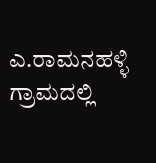ಎ.ರಾಮನಹಳ್ಳಿ ಗ್ರಾಮದಲ್ಲಿ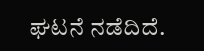ಘಟನೆ ನಡೆದಿದೆ.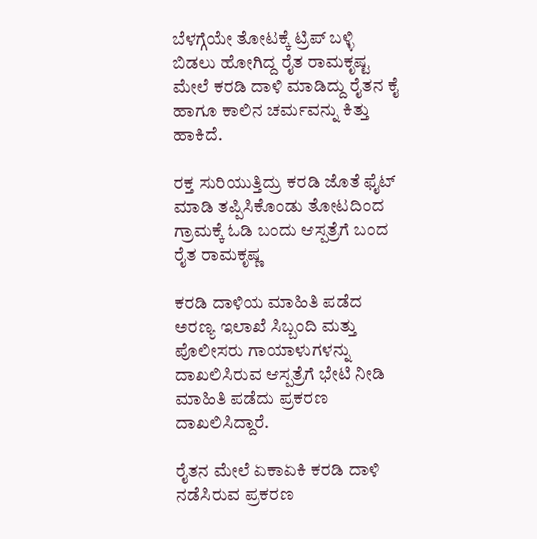ಬೆಳಗ್ಗೆಯೇ ತೋಟಕ್ಕೆ ಟ್ರಿಪ್ ಬಳ್ಳಿ ಬಿಡಲು ಹೋಗಿದ್ದ ರೈತ ರಾಮಕೃಷ್ಟ ಮೇಲೆ ಕರಡಿ ದಾಳಿ ಮಾಡಿದ್ದು ರೈತನ ಕೈ ಹಾಗೂ ಕಾಲಿನ ಚರ್ಮವನ್ನು ಕಿತ್ತು ಹಾಕಿದೆ.

ರಕ್ತ ಸುರಿಯುತ್ತಿದ್ರು ಕರಡಿ ಜೊತೆ ಫೈಟ್ ಮಾಡಿ ತಪ್ಪಿಸಿಕೊಂಡು ತೋಟದಿಂದ ಗ್ರಾಮಕ್ಕೆ ಓಡಿ ಬಂದು ಆಸ್ಪತ್ರೆಗೆ ಬಂದ ರೈತ ರಾಮಕೃಷ್ಣ

ಕರಡಿ ದಾಳಿಯ ಮಾಹಿತಿ ಪಡೆದ ಅರಣ್ಯ ಇಲಾಖೆ ಸಿಬ್ಬಂದಿ ಮತ್ತು ಪೊಲೀಸರು ಗಾಯಾಳುಗಳನ್ನು ದಾಖಲಿಸಿರುವ ಆಸ್ಪತ್ರೆಗೆ ಭೇಟಿ ನೀಡಿ ಮಾಹಿತಿ ಪಡೆದು ಪ್ರಕರಣ ದಾಖಲಿಸಿದ್ದಾರೆ.

ರೈತನ ಮೇಲೆ ಏಕಾಏಕಿ ಕರಡಿ ದಾಳಿ ನಡೆಸಿರುವ ಪ್ರಕರಣ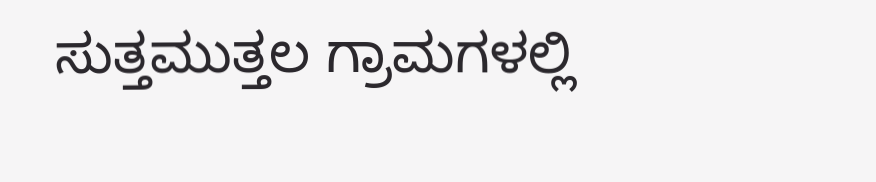ಸುತ್ತಮುತ್ತಲ ಗ್ರಾಮಗಳಲ್ಲಿ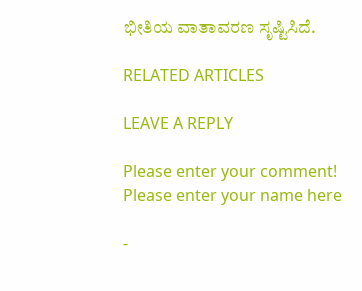ಭೀತಿಯ ವಾತಾವರಣ ಸೃಷ್ಟಿಸಿದೆ.

RELATED ARTICLES

LEAVE A REPLY

Please enter your comment!
Please enter your name here

-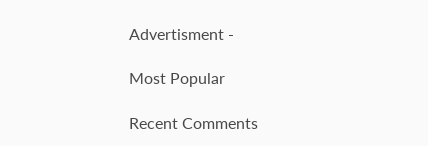Advertisment -

Most Popular

Recent Comments